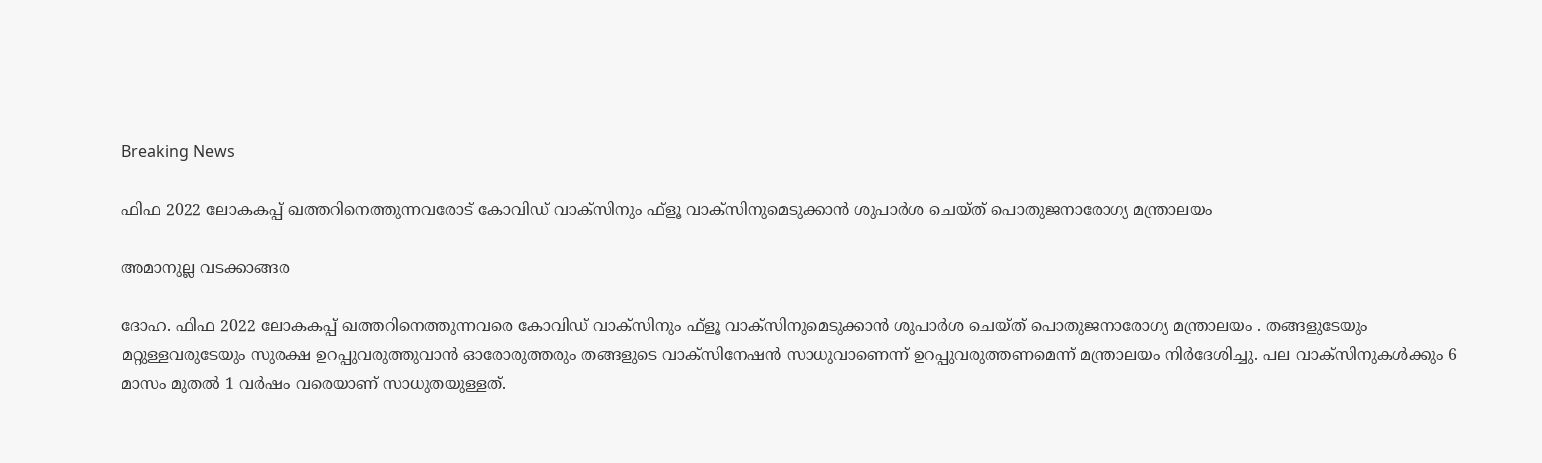Breaking News

ഫിഫ 2022 ലോകകപ്പ് ഖത്തറിനെത്തുന്നവരോട് കോവിഡ് വാക്‌സിനും ഫ്‌ളൂ വാക്‌സിനുമെടുക്കാന്‍ ശുപാര്‍ശ ചെയ്ത് പൊതുജനാരോഗ്യ മന്ത്രാലയം

അമാനുല്ല വടക്കാങ്ങര

ദോഹ. ഫിഫ 2022 ലോകകപ്പ് ഖത്തറിനെത്തുന്നവരെ കോവിഡ് വാക്‌സിനും ഫ്‌ളൂ വാക്‌സിനുമെടുക്കാന്‍ ശുപാര്‍ശ ചെയ്ത് പൊതുജനാരോഗ്യ മന്ത്രാലയം . തങ്ങളുടേയും മറ്റുള്ളവരുടേയും സുരക്ഷ ഉറപ്പുവരുത്തുവാന്‍ ഓരോരുത്തരും തങ്ങളുടെ വാക്‌സിനേഷന്‍ സാധുവാണെന്ന് ഉറപ്പുവരുത്തണമെന്ന് മന്ത്രാലയം നിര്‍ദേശിച്ചു. പല വാക്‌സിനുകള്‍ക്കും 6 മാസം മുതല്‍ 1 വര്‍ഷം വരെയാണ് സാധുതയുള്ളത്.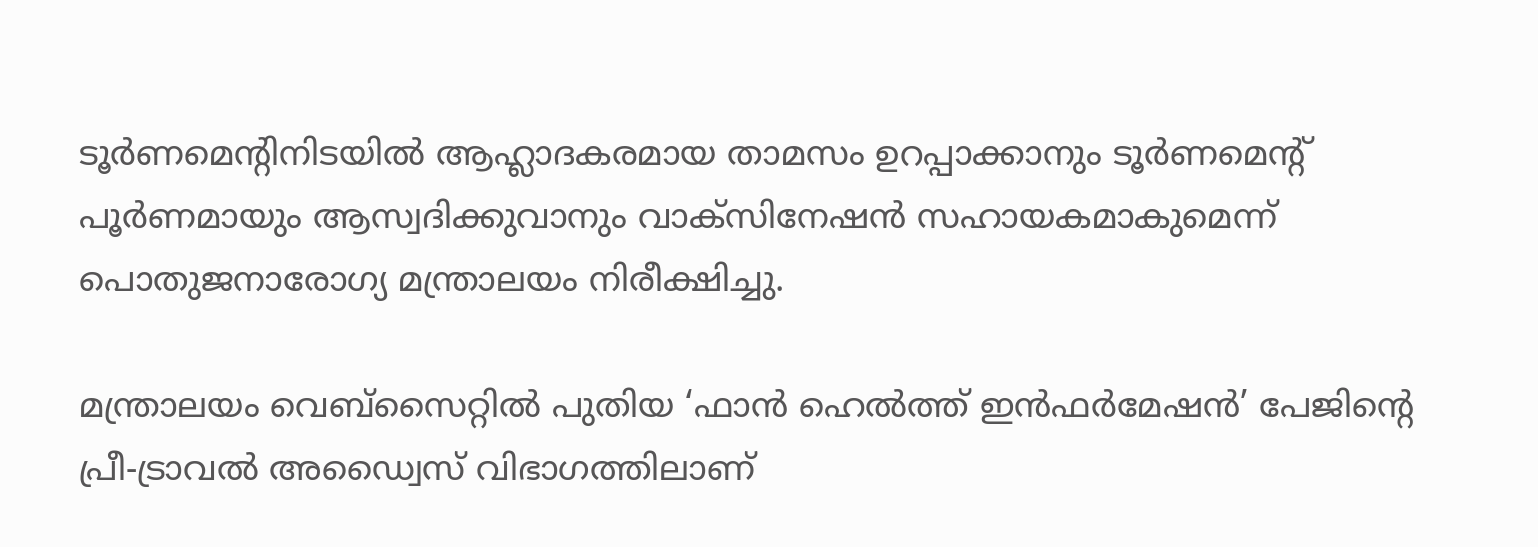ടൂര്‍ണമെന്റിനിടയില്‍ ആഹ്ലാദകരമായ താമസം ഉറപ്പാക്കാനും ടൂര്‍ണമെന്റ് പൂര്‍ണമായും ആസ്വദിക്കുവാനും വാക്‌സിനേഷന്‍ സഹായകമാകുമെന്ന് പൊതുജനാരോഗ്യ മന്ത്രാലയം നിരീക്ഷിച്ചു.

മന്ത്രാലയം വെബ്സൈറ്റില്‍ പുതിയ ‘ഫാന്‍ ഹെല്‍ത്ത് ഇന്‍ഫര്‍മേഷന്‍’ പേജിന്റെ പ്രീ-ട്രാവല്‍ അഡ്വൈസ് വിഭാഗത്തിലാണ്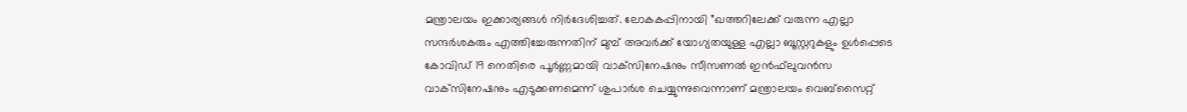മന്ത്രാലയം ഇക്കാര്യങ്ങള്‍ നിര്‍ദേശിച്ചത്. ലോകകപ്പിനായി ”ഖത്തറിലേക്ക് വരുന്ന എല്ലാ സന്ദര്‍ശകരും എത്തിച്ചേരുന്നതിന് മുമ്പ് അവര്‍ക്ക് യോഗ്യതയുള്ള എല്ലാ ബൂസ്റ്ററുകളും ഉള്‍പ്പെടെ കോവിഡ് 19 നെതിരെ പൂര്‍ണ്ണമായി വാക്‌സിനേഷനും സീസണല്‍ ഇന്‍ഫ്‌ലുവന്‍സ വാക്‌സിനേഷനും എടുക്കണമെന്ന് ശുപാര്‍ശ ചെയ്യുന്നുവെന്നാണ് മന്ത്രാലയം വെബ്‌സൈറ്റ്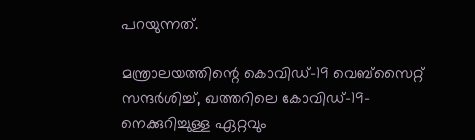പറയുന്നത്.

മന്ത്രാലയത്തിന്റെ കൊവിഡ്-19 വെബ്സൈറ്റ് സന്ദര്‍ശിച്ച്, ഖത്തറിലെ കോവിഡ്-19-നെക്കുറിച്ചുള്ള ഏറ്റവും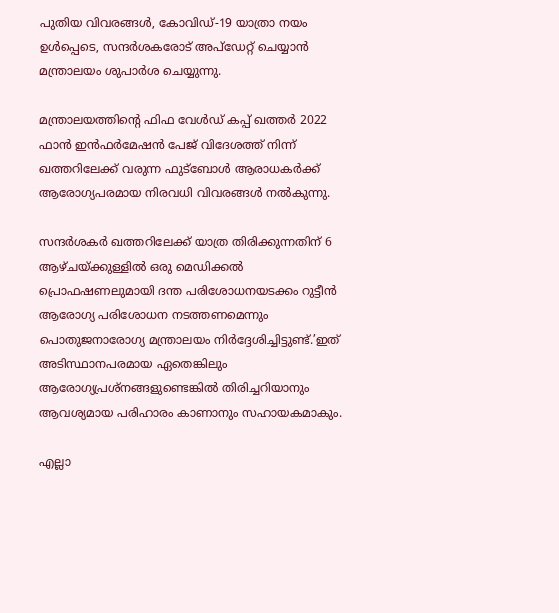പുതിയ വിവരങ്ങള്‍, കോവിഡ്-19 യാത്രാ നയം ഉള്‍പ്പെടെ, സന്ദര്‍ശകരോട് അപ്ഡേറ്റ് ചെയ്യാന്‍ മന്ത്രാലയം ശുപാര്‍ശ ചെയ്യുന്നു.

മന്ത്രാലയത്തിന്റെ ഫിഫ വേള്‍ഡ് കപ്പ് ഖത്തര്‍ 2022 ഫാന്‍ ഇന്‍ഫര്‍മേഷന്‍ പേജ് വിദേശത്ത് നിന്ന് ഖത്തറിലേക്ക് വരുന്ന ഫുട്‌ബോള്‍ ആരാധകര്‍ക്ക് ആരോഗ്യപരമായ നിരവധി വിവരങ്ങള്‍ നല്‍കുന്നു.

സന്ദര്‍ശകര്‍ ഖത്തറിലേക്ക് യാത്ര തിരിക്കുന്നതിന് 6 ആഴ്ചയ്ക്കുള്ളില്‍ ഒരു മെഡിക്കല്‍ പ്രൊഫഷണലുമായി ദന്ത പരിശോധനയടക്കം റുട്ടീന്‍ ആരോഗ്യ പരിശോധന നടത്തണമെന്നും പൊതുജനാരോഗ്യ മന്ത്രാലയം നിര്‍ദ്ദേശിച്ചിട്ടുണ്ട്.’ഇത് അടിസ്ഥാനപരമായ ഏതെങ്കിലും ആരോഗ്യപ്രശ്‌നങ്ങളുണ്ടെങ്കില്‍ തിരിച്ചറിയാനും ആവശ്യമായ പരിഹാരം കാണാനും സഹായകമാകും.

എല്ലാ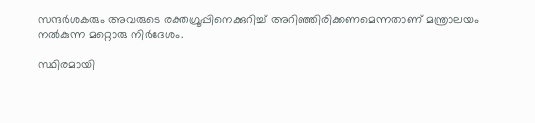സന്ദര്‍ശകരും അവരുടെ രക്തഗ്രൂപ്പിനെക്കുറിച്ച് അറിഞ്ഞിരിക്കണമെന്നതാണ് മന്ത്രാലയം നല്‍കുന്ന മറ്റൊരു നിര്‍ദേശം.

സ്ഥിരമായി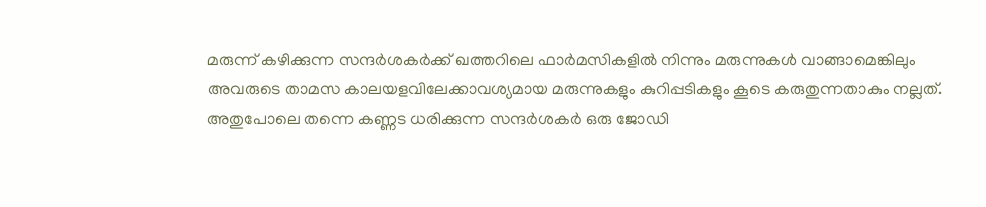മരുന്ന് കഴിക്കുന്ന സന്ദര്‍ശകര്‍ക്ക് ഖത്തറിലെ ഫാര്‍മസികളില്‍ നിന്നും മരുന്നുകള്‍ വാങ്ങാമെങ്കിലും
അവരുടെ താമസ കാലയളവിലേക്കാവശ്യമായ മരുന്നുകളും കുറിപ്പടികളും കൂടെ കരുതുന്നതാകും നല്ലത്. അതുപോലെ തന്നെ കണ്ണട ധരിക്കുന്ന സന്ദര്‍ശകര്‍ ഒരു ജോഡി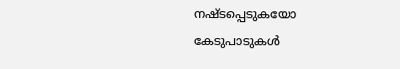നഷ്ടപ്പെടുകയോ കേടുപാടുകള്‍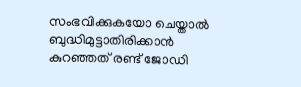സംഭവിക്കുകയോ ചെയ്താല്‍ ബുദ്ധിമുട്ടാതിരിക്കാന്‍
കുറഞ്ഞത് രണ്ട് ജോഡി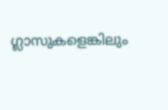ഗ്ലാസുകളെങ്കിലും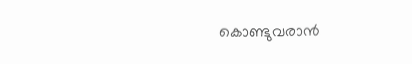കൊണ്ടുവരാന്‍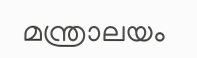മന്ത്രാലയം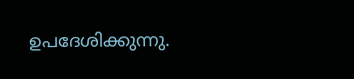ഉപദേശിക്കുന്നു.